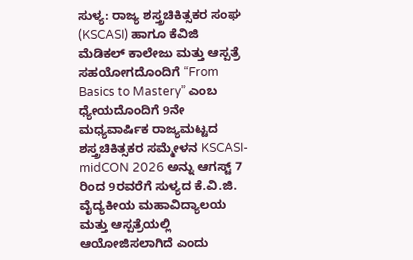ಸುಳ್ಯ: ರಾಜ್ಯ ಶಸ್ತ್ರಚಿಕಿತ್ಸಕರ ಸಂಘ (KSCASI) ಹಾಗೂ ಕೆವಿಜಿ ಮೆಡಿಕಲ್ ಕಾಲೇಜು ಮತ್ತು ಆಸ್ಪತ್ರೆ ಸಹಯೋಗದೊಂದಿಗೆ “From Basics to Mastery” ಎಂಬ ಧ್ಯೇಯದೊಂದಿಗೆ 9ನೇ ಮಧ್ಯವಾರ್ಷಿಕ ರಾಜ್ಯಮಟ್ಟದ ಶಸ್ತ್ರಚಿಕಿತ್ಸಕರ ಸಮ್ಮೇಳನ KSCASI-midCON 2026 ಅನ್ನು ಆಗಸ್ಟ್ 7 ರಿಂದ 9ರವರೆಗೆ ಸುಳ್ಯದ ಕೆ.ವಿ.ಜಿ. ವೈದ್ಯಕೀಯ ಮಹಾವಿದ್ಯಾಲಯ ಮತ್ತು ಆಸ್ಪತ್ರೆಯಲ್ಲಿ ಆಯೋಜಿಸಲಾಗಿದೆ ಎಂದು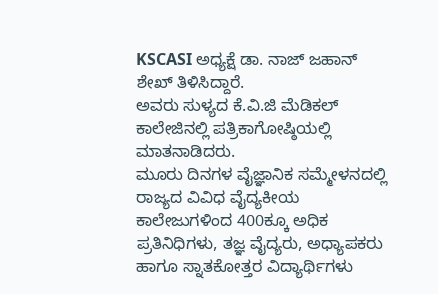KSCASI ಅಧ್ಯಕ್ಷೆ ಡಾ. ನಾಜ್ ಜಹಾನ್ ಶೇಖ್ ತಿಳಿಸಿದ್ದಾರೆ.
ಅವರು ಸುಳ್ಯದ ಕೆ.ವಿ.ಜಿ ಮೆಡಿಕಲ್ ಕಾಲೇಜಿನಲ್ಲಿ ಪತ್ರಿಕಾಗೋಷ್ಠಿಯಲ್ಲಿ ಮಾತನಾಡಿದರು.
ಮೂರು ದಿನಗಳ ವೈಜ್ಞಾನಿಕ ಸಮ್ಮೇಳನದಲ್ಲಿ ರಾಜ್ಯದ ವಿವಿಧ ವೈದ್ಯಕೀಯ ಕಾಲೇಜುಗಳಿಂದ 400ಕ್ಕೂ ಅಧಿಕ ಪ್ರತಿನಿಧಿಗಳು, ತಜ್ಞ ವೈದ್ಯರು, ಅಧ್ಯಾಪಕರು ಹಾಗೂ ಸ್ನಾತಕೋತ್ತರ ವಿದ್ಯಾರ್ಥಿಗಳು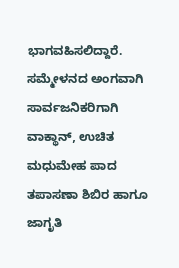ಭಾಗವಹಿಸಲಿದ್ದಾರೆ.
ಸಮ್ಮೇಳನದ ಅಂಗವಾಗಿ ಸಾರ್ವಜನಿಕರಿಗಾಗಿ ವಾಕ್ಥಾನ್, ಉಚಿತ ಮಧುಮೇಹ ಪಾದ ತಪಾಸಣಾ ಶಿಬಿರ ಹಾಗೂ ಜಾಗೃತಿ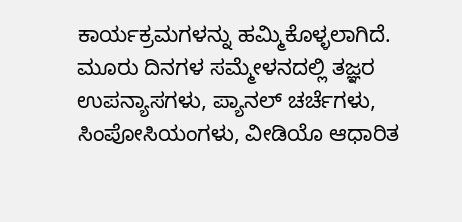ಕಾರ್ಯಕ್ರಮಗಳನ್ನು ಹಮ್ಮಿಕೊಳ್ಳಲಾಗಿದೆ.
ಮೂರು ದಿನಗಳ ಸಮ್ಮೇಳನದಲ್ಲಿ ತಜ್ಞರ ಉಪನ್ಯಾಸಗಳು, ಪ್ಯಾನಲ್ ಚರ್ಚೆಗಳು, ಸಿಂಪೋಸಿಯಂಗಳು, ವೀಡಿಯೊ ಆಧಾರಿತ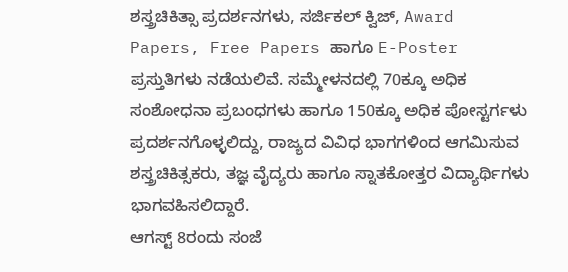ಶಸ್ತ್ರಚಿಕಿತ್ಸಾ ಪ್ರದರ್ಶನಗಳು, ಸರ್ಜಿಕಲ್ ಕ್ವಿಜ್, Award Papers, Free Papers ಹಾಗೂ E-Poster ಪ್ರಸ್ತುತಿಗಳು ನಡೆಯಲಿವೆ. ಸಮ್ಮೇಳನದಲ್ಲಿ 70ಕ್ಕೂ ಅಧಿಕ ಸಂಶೋಧನಾ ಪ್ರಬಂಧಗಳು ಹಾಗೂ 150ಕ್ಕೂ ಅಧಿಕ ಪೋಸ್ಟರ್ಗಳು ಪ್ರದರ್ಶನಗೊಳ್ಳಲಿದ್ದು, ರಾಜ್ಯದ ವಿವಿಧ ಭಾಗಗಳಿಂದ ಆಗಮಿಸುವ ಶಸ್ತ್ರಚಿಕಿತ್ಸಕರು, ತಜ್ಞ ವೈದ್ಯರು ಹಾಗೂ ಸ್ನಾತಕೋತ್ತರ ವಿದ್ಯಾರ್ಥಿಗಳು ಭಾಗವಹಿಸಲಿದ್ದಾರೆ.
ಆಗಸ್ಟ್ 8ರಂದು ಸಂಜೆ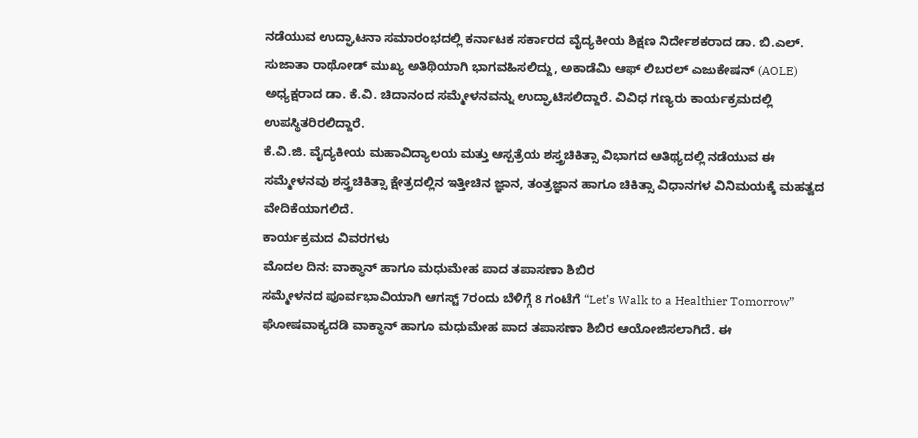ನಡೆಯುವ ಉದ್ಘಾಟನಾ ಸಮಾರಂಭದಲ್ಲಿ ಕರ್ನಾಟಕ ಸರ್ಕಾರದ ವೈದ್ಯಕೀಯ ಶಿಕ್ಷಣ ನಿರ್ದೇಶಕರಾದ ಡಾ. ಬಿ.ಎಲ್. ಸುಜಾತಾ ರಾಥೋಡ್ ಮುಖ್ಯ ಅತಿಥಿಯಾಗಿ ಭಾಗವಹಿಸಲಿದ್ದು, ಅಕಾಡೆಮಿ ಆಫ್ ಲಿಬರಲ್ ಎಜುಕೇಷನ್ (AOLE) ಅಧ್ಯಕ್ಷರಾದ ಡಾ. ಕೆ.ವಿ. ಚಿದಾನಂದ ಸಮ್ಮೇಳನವನ್ನು ಉದ್ಘಾಟಿಸಲಿದ್ದಾರೆ. ವಿವಿಧ ಗಣ್ಯರು ಕಾರ್ಯಕ್ರಮದಲ್ಲಿ ಉಪಸ್ಥಿತರಿರಲಿದ್ದಾರೆ.
ಕೆ.ವಿ.ಜಿ. ವೈದ್ಯಕೀಯ ಮಹಾವಿದ್ಯಾಲಯ ಮತ್ತು ಆಸ್ಪತ್ರೆಯ ಶಸ್ತ್ರಚಿಕಿತ್ಸಾ ವಿಭಾಗದ ಆತಿಥ್ಯದಲ್ಲಿ ನಡೆಯುವ ಈ ಸಮ್ಮೇಳನವು ಶಸ್ತ್ರಚಿಕಿತ್ಸಾ ಕ್ಷೇತ್ರದಲ್ಲಿನ ಇತ್ತೀಚಿನ ಜ್ಞಾನ, ತಂತ್ರಜ್ಞಾನ ಹಾಗೂ ಚಿಕಿತ್ಸಾ ವಿಧಾನಗಳ ವಿನಿಮಯಕ್ಕೆ ಮಹತ್ವದ ವೇದಿಕೆಯಾಗಲಿದೆ.
ಕಾರ್ಯಕ್ರಮದ ವಿವರಗಳು
ಮೊದಲ ದಿನ: ವಾಕ್ಥಾನ್ ಹಾಗೂ ಮಧುಮೇಹ ಪಾದ ತಪಾಸಣಾ ಶಿಬಿರ
ಸಮ್ಮೇಳನದ ಪೂರ್ವಭಾವಿಯಾಗಿ ಆಗಸ್ಟ್ 7ರಂದು ಬೆಳಿಗ್ಗೆ 8 ಗಂಟೆಗೆ “Let’s Walk to a Healthier Tomorrow” ಘೋಷವಾಕ್ಯದಡಿ ವಾಕ್ಥಾನ್ ಹಾಗೂ ಮಧುಮೇಹ ಪಾದ ತಪಾಸಣಾ ಶಿಬಿರ ಆಯೋಜಿಸಲಾಗಿದೆ. ಈ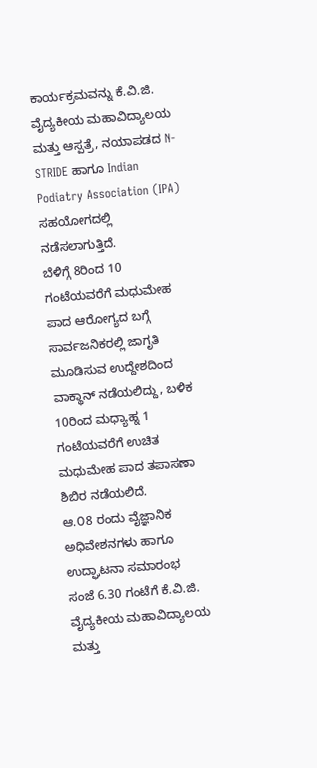ಕಾರ್ಯಕ್ರಮವನ್ನು ಕೆ.ವಿ.ಜಿ. ವೈದ್ಯಕೀಯ ಮಹಾವಿದ್ಯಾಲಯ ಮತ್ತು ಆಸ್ಪತ್ರೆ, ನಯಾಪಡದ N-STRIDE ಹಾಗೂ Indian Podiatry Association (IPA) ಸಹಯೋಗದಲ್ಲಿ ನಡೆಸಲಾಗುತ್ತಿದೆ.
ಬೆಳಿಗ್ಗೆ 8ರಿಂದ 10 ಗಂಟೆಯವರೆಗೆ ಮಧುಮೇಹ ಪಾದ ಆರೋಗ್ಯದ ಬಗ್ಗೆ ಸಾರ್ವಜನಿಕರಲ್ಲಿ ಜಾಗೃತಿ ಮೂಡಿಸುವ ಉದ್ದೇಶದಿಂದ ವಾಕ್ಥಾನ್ ನಡೆಯಲಿದ್ದು, ಬಳಿಕ 10ರಿಂದ ಮಧ್ಯಾಹ್ನ 1 ಗಂಟೆಯವರೆಗೆ ಉಚಿತ ಮಧುಮೇಹ ಪಾದ ತಪಾಸಣಾ ಶಿಬಿರ ನಡೆಯಲಿದೆ.
ಆ.೦8 ರಂದು ವೈಜ್ಞಾನಿಕ ಅಧಿವೇಶನಗಳು ಹಾಗೂ ಉದ್ಘಾಟನಾ ಸಮಾರಂಭ
ಸಂಜೆ 6.30 ಗಂಟೆಗೆ ಕೆ.ವಿ.ಜಿ. ವೈದ್ಯಕೀಯ ಮಹಾವಿದ್ಯಾಲಯ ಮತ್ತು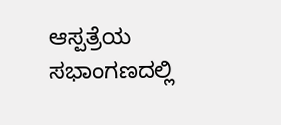ಆಸ್ಪತ್ರೆಯ ಸಭಾಂಗಣದಲ್ಲಿ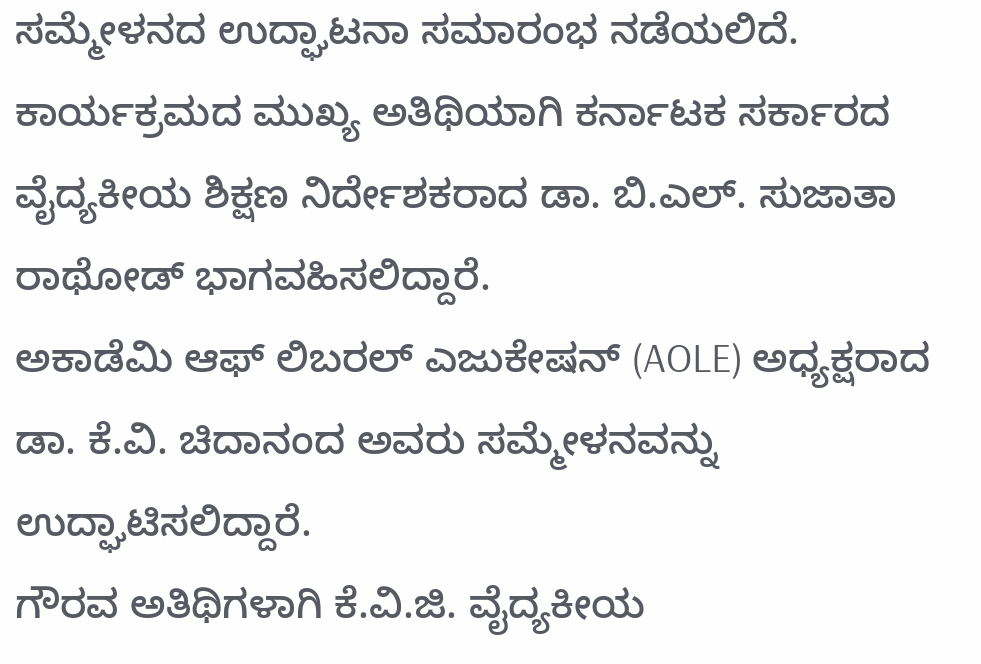ಸಮ್ಮೇಳನದ ಉದ್ಘಾಟನಾ ಸಮಾರಂಭ ನಡೆಯಲಿದೆ.
ಕಾರ್ಯಕ್ರಮದ ಮುಖ್ಯ ಅತಿಥಿಯಾಗಿ ಕರ್ನಾಟಕ ಸರ್ಕಾರದ ವೈದ್ಯಕೀಯ ಶಿಕ್ಷಣ ನಿರ್ದೇಶಕರಾದ ಡಾ. ಬಿ.ಎಲ್. ಸುಜಾತಾ ರಾಥೋಡ್ ಭಾಗವಹಿಸಲಿದ್ದಾರೆ.
ಅಕಾಡೆಮಿ ಆಫ್ ಲಿಬರಲ್ ಎಜುಕೇಷನ್ (AOLE) ಅಧ್ಯಕ್ಷರಾದ ಡಾ. ಕೆ.ವಿ. ಚಿದಾನಂದ ಅವರು ಸಮ್ಮೇಳನವನ್ನು ಉದ್ಘಾಟಿಸಲಿದ್ದಾರೆ.
ಗೌರವ ಅತಿಥಿಗಳಾಗಿ ಕೆ.ವಿ.ಜಿ. ವೈದ್ಯಕೀಯ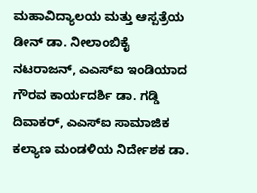ಮಹಾವಿದ್ಯಾಲಯ ಮತ್ತು ಆಸ್ಪತ್ರೆಯ ಡೀನ್ ಡಾ. ನೀಲಾಂಬಿಕೈ ನಟರಾಜನ್, ಎಎಸ್ಐ ಇಂಡಿಯಾದ ಗೌರವ ಕಾರ್ಯದರ್ಶಿ ಡಾ. ಗಡ್ಡಿ ದಿವಾಕರ್, ಎಎಸ್ಐ ಸಾಮಾಜಿಕ ಕಲ್ಯಾಣ ಮಂಡಳಿಯ ನಿರ್ದೇಶಕ ಡಾ.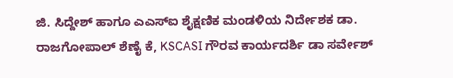ಜಿ. ಸಿದ್ದೇಶ್ ಹಾಗೂ ಎಎಸ್ಐ ಶೈಕ್ಷಣಿಕ ಮಂಡಳಿಯ ನಿರ್ದೇಶಕ ಡಾ. ರಾಜಗೋಪಾಲ್ ಶೆಣೈ ಕೆ, KSCASI ಗೌರವ ಕಾರ್ಯದರ್ಶಿ ಡಾ ಸರ್ವೇಶ್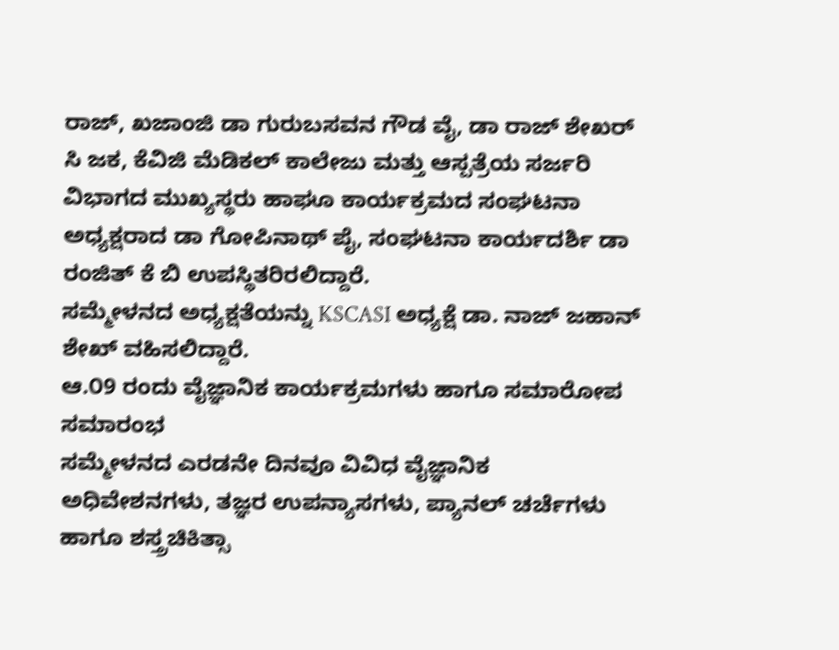ರಾಜ್, ಖಜಾಂಜಿ ಡಾ ಗುರುಬಸವನ ಗೌಡ ವೈ, ಡಾ ರಾಜ್ ಶೇಖರ್ ಸಿ ಜಕ, ಕೆವಿಜಿ ಮೆಡಿಕಲ್ ಕಾಲೇಜು ಮತ್ತು ಆಸ್ಪತ್ರೆಯ ಸರ್ಜರಿ ವಿಭಾಗದ ಮುಖ್ಯಸ್ಥರು ಹಾಘೂ ಕಾರ್ಯಕ್ರಮದ ಸಂಘಟನಾ ಅಧ್ಯಕ್ಷರಾದ ಡಾ ಗೋಪಿನಾಥ್ ಪೈ, ಸಂಘಟನಾ ಕಾರ್ಯದರ್ಶಿ ಡಾ ರಂಜಿತ್ ಕೆ ಬಿ ಉಪಸ್ಥಿತರಿರಲಿದ್ದಾರೆ.
ಸಮ್ಮೇಳನದ ಅಧ್ಯಕ್ಷತೆಯನ್ನು KSCASI ಅಧ್ಯಕ್ಷೆ ಡಾ. ನಾಜ್ ಜಹಾನ್ ಶೇಖ್ ವಹಿಸಲಿದ್ದಾರೆ.
ಆ.೦9 ರಂದು ವೈಜ್ಞಾನಿಕ ಕಾರ್ಯಕ್ರಮಗಳು ಹಾಗೂ ಸಮಾರೋಪ ಸಮಾರಂಭ
ಸಮ್ಮೇಳನದ ಎರಡನೇ ದಿನವೂ ವಿವಿಧ ವೈಜ್ಞಾನಿಕ ಅಧಿವೇಶನಗಳು, ತಜ್ಞರ ಉಪನ್ಯಾಸಗಳು, ಪ್ಯಾನಲ್ ಚರ್ಚೆಗಳು ಹಾಗೂ ಶಸ್ತ್ರಚಿಕಿತ್ಸಾ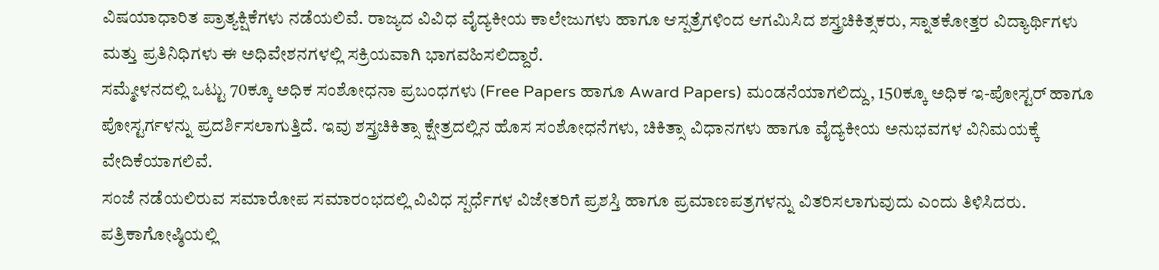ವಿಷಯಾಧಾರಿತ ಪ್ರಾತ್ಯಕ್ಷಿಕೆಗಳು ನಡೆಯಲಿವೆ. ರಾಜ್ಯದ ವಿವಿಧ ವೈದ್ಯಕೀಯ ಕಾಲೇಜುಗಳು ಹಾಗೂ ಆಸ್ಪತ್ರೆಗಳಿಂದ ಆಗಮಿಸಿದ ಶಸ್ತ್ರಚಿಕಿತ್ಸಕರು, ಸ್ನಾತಕೋತ್ತರ ವಿದ್ಯಾರ್ಥಿಗಳು ಮತ್ತು ಪ್ರತಿನಿಧಿಗಳು ಈ ಅಧಿವೇಶನಗಳಲ್ಲಿ ಸಕ್ರಿಯವಾಗಿ ಭಾಗವಹಿಸಲಿದ್ದಾರೆ.
ಸಮ್ಮೇಳನದಲ್ಲಿ ಒಟ್ಟು 70ಕ್ಕೂ ಅಧಿಕ ಸಂಶೋಧನಾ ಪ್ರಬಂಧಗಳು (Free Papers ಹಾಗೂ Award Papers) ಮಂಡನೆಯಾಗಲಿದ್ದು, 150ಕ್ಕೂ ಅಧಿಕ ಇ-ಪೋಸ್ಟರ್ ಹಾಗೂ ಪೋಸ್ಟರ್ಗಳನ್ನು ಪ್ರದರ್ಶಿಸಲಾಗುತ್ತಿದೆ. ಇವು ಶಸ್ತ್ರಚಿಕಿತ್ಸಾ ಕ್ಷೇತ್ರದಲ್ಲಿನ ಹೊಸ ಸಂಶೋಧನೆಗಳು, ಚಿಕಿತ್ಸಾ ವಿಧಾನಗಳು ಹಾಗೂ ವೈದ್ಯಕೀಯ ಅನುಭವಗಳ ವಿನಿಮಯಕ್ಕೆ ವೇದಿಕೆಯಾಗಲಿವೆ.
ಸಂಜೆ ನಡೆಯಲಿರುವ ಸಮಾರೋಪ ಸಮಾರಂಭದಲ್ಲಿ ವಿವಿಧ ಸ್ಪರ್ಧೆಗಳ ವಿಜೇತರಿಗೆ ಪ್ರಶಸ್ತಿ ಹಾಗೂ ಪ್ರಮಾಣಪತ್ರಗಳನ್ನು ವಿತರಿಸಲಾಗುವುದು ಎಂದು ತಿಳಿಸಿದರು.
ಪತ್ರಿಕಾಗೋಷ್ಠಿಯಲ್ಲಿ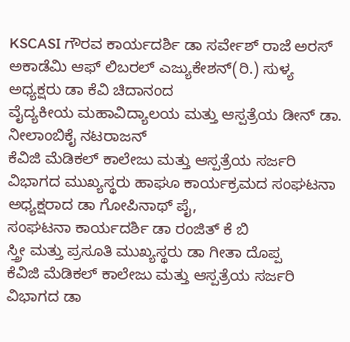KSCASI ಗೌರವ ಕಾರ್ಯದರ್ಶಿ ಡಾ ಸರ್ವೇಶ್ ರಾಜೆ ಅರಸ್ ಅಕಾಡೆಮಿ ಆಫ್ ಲಿಬರಲ್ ಎಜ್ಯುಕೇಶನ್(ರಿ.) ಸುಳ್ಯ ಅಧ್ಯಕ್ಷರು ಡಾ ಕೆವಿ ಚಿದಾನಂದ
ವೈದ್ಯಕೀಯ ಮಹಾವಿದ್ಯಾಲಯ ಮತ್ತು ಆಸ್ಪತ್ರೆಯ ಡೀನ್ ಡಾ. ನೀಲಾಂಬಿಕೈ ನಟರಾಜನ್
ಕೆವಿಜಿ ಮೆಡಿಕಲ್ ಕಾಲೇಜು ಮತ್ತು ಆಸ್ಪತ್ರೆಯ ಸರ್ಜರಿ ವಿಭಾಗದ ಮುಖ್ಯಸ್ಥರು ಹಾಘೂ ಕಾರ್ಯಕ್ರಮದ ಸಂಘಟನಾ ಅಧ್ಯಕ್ಷರಾದ ಡಾ ಗೋಪಿನಾಥ್ ಪೈ,
ಸಂಘಟನಾ ಕಾರ್ಯದರ್ಶಿ ಡಾ ರಂಜಿತ್ ಕೆ ಬಿ
ಸ್ತ್ರೀ ಮತ್ತು ಪ್ರಸೂತಿ ಮುಖ್ಯಸ್ಥರು ಡಾ ಗೀತಾ ದೊಪ್ಪ
ಕೆವಿಜಿ ಮೆಡಿಕಲ್ ಕಾಲೇಜು ಮತ್ತು ಆಸ್ಪತ್ರೆಯ ಸರ್ಜರಿ ವಿಭಾಗದ ಡಾ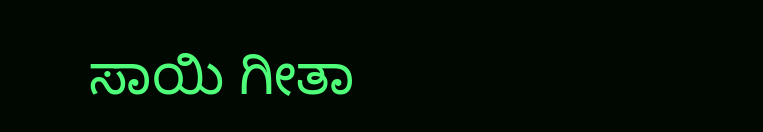ಸಾಯಿ ಗೀತಾ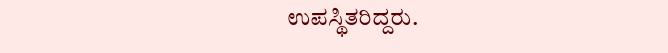ಉಪಸ್ಥಿತರಿದ್ದರು.